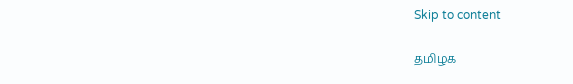Skip to content

தமிழக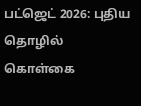பட்ஜெட் 2026: புதிய தொழில் கொள்கை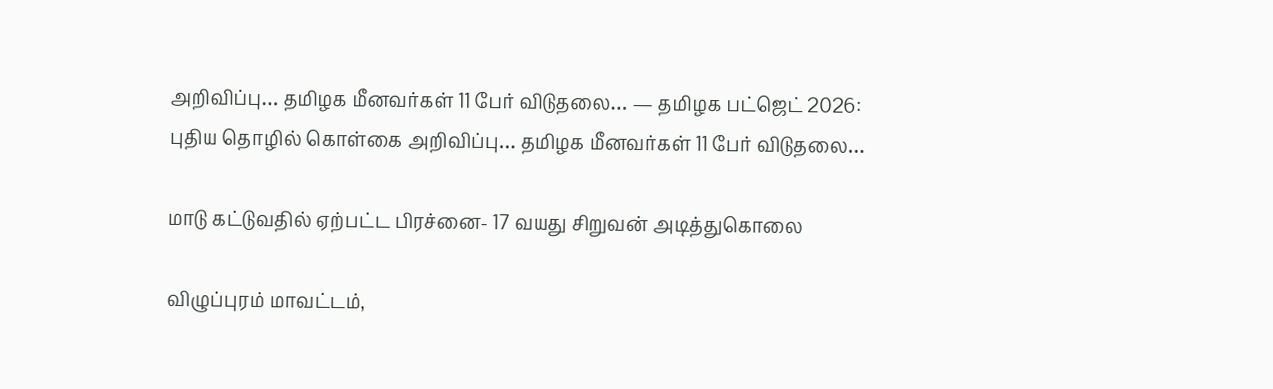அறிவிப்பு… தமிழக மீனவர்கள் 11 பேர் விடுதலை… — தமிழக பட்ஜெட் 2026: புதிய தொழில் கொள்கை அறிவிப்பு… தமிழக மீனவர்கள் 11 பேர் விடுதலை…

மாடு கட்டுவதில் ஏற்பட்ட பிரச்னை- 17 வயது சிறுவன் அடித்துகொலை

விழுப்புரம் மாவட்டம்,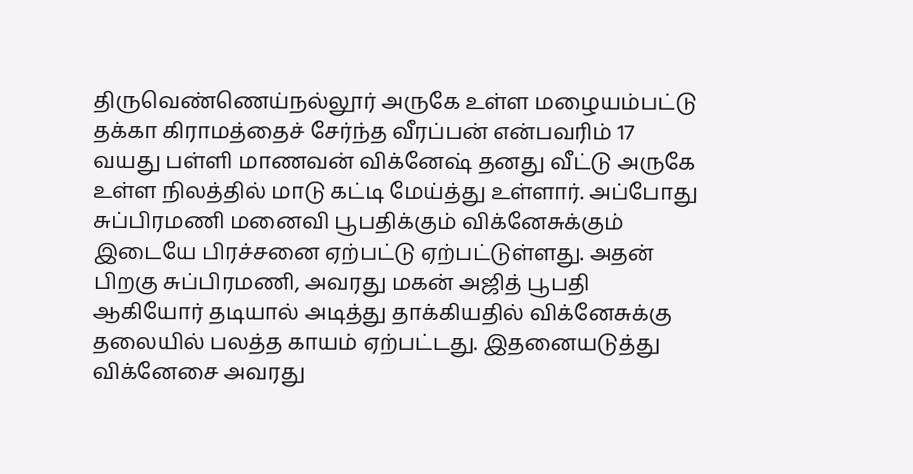திருவெண்ணெய்நல்லூர் அருகே உள்ள மழையம்பட்டு தக்கா கிராமத்தைச் சேர்ந்த வீரப்பன் என்பவரிம் 17 வயது பள்ளி மாணவன் விக்னேஷ் தனது வீட்டு அருகே உள்ள நிலத்தில் மாடு கட்டி மேய்த்து உள்ளார். அப்போது சுப்பிரமணி மனைவி பூபதிக்கும் விக்னேசுக்கும் இடையே பிரச்சனை ஏற்பட்டு ஏற்பட்டுள்ளது. அதன் பிறகு சுப்பிரமணி, அவரது மகன் அஜித் பூபதி ஆகியோர் தடியால் அடித்து தாக்கியதில் விக்னேசுக்கு தலையில் பலத்த காயம் ஏற்பட்டது. இதனையடுத்து விக்னேசை அவரது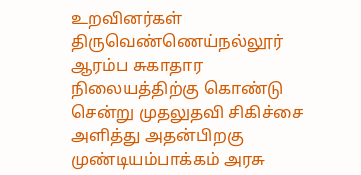உறவினர்கள் திருவெண்ணெய்நல்லூர் ஆரம்ப சுகாதார நிலையத்திற்கு கொண்டு சென்று முதலுதவி சிகிச்சை அளித்து அதன்பிறகு முண்டியம்பாக்கம் அரசு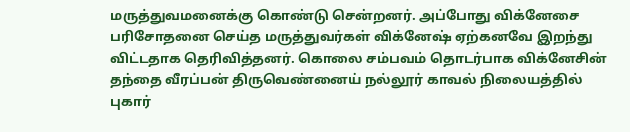மருத்துவமனைக்கு கொண்டு சென்றனர். அப்போது விக்னேசை பரிசோதனை செய்த மருத்துவர்கள் விக்னேஷ் ஏற்கனவே இறந்து விட்டதாக தெரிவித்தனர். கொலை சம்பவம் தொடர்பாக விக்னேசின் தந்தை வீரப்பன் திருவெண்னைய் நல்லூர் காவல் நிலையத்தில் புகார்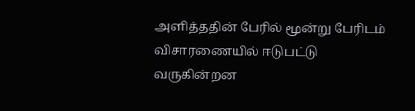அளித்ததின் பேரில் மூன்று பேரிடம் விசாரணையில் ஈடுபட்டு வருகின்றன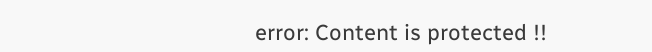error: Content is protected !!